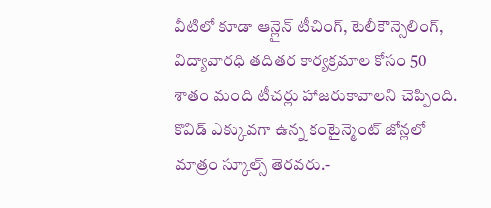వీటిలో కూడా ఆన్లైన్ టీచింగ్, టెలీకౌన్సెలింగ్, విద్యావారధి తదితర కార్యక్రమాల కోసం 50 శాతం మంది టీచర్లు హాజరుకావాలని చెప్పింది. కొవిడ్ ఎక్కువగా ఉన్న కంటైన్మెంట్ జోన్లలో మాత్రం స్కూల్స్ తెరవరు.-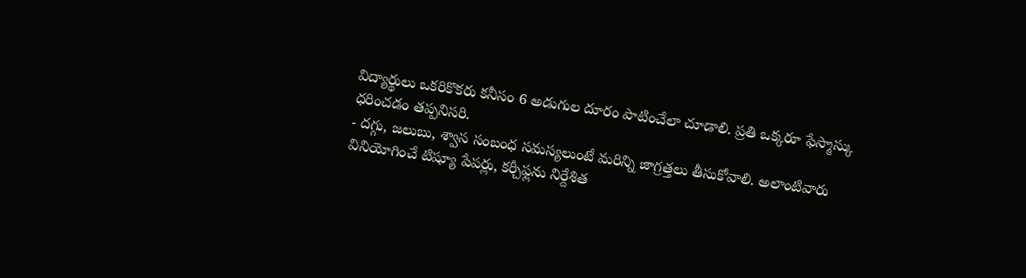విద్యార్థులు ఒకరికొకరు కనీసం 6 అడుగుల దూరం పాటించేలా చూడాలి. ప్రతి ఒక్కరూ ఫేస్మాస్కు ధరించడం తప్పనిసరి.
- దగ్గు, జలుబు, శ్వాస సంబంధ సమస్యలుంటే మరిన్ని జాగ్రత్తలు తీసుకోవాలి. అలాంటివారు వినియోగించే టిష్యూ పేపర్లు, కర్చీఫ్లను నిర్దేశిత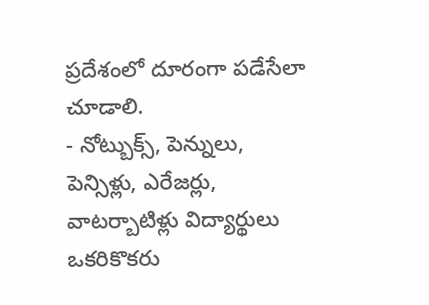ప్రదేశంలో దూరంగా పడేసేలా చూడాలి.
- నోట్బుక్స్, పెన్నులు, పెన్సిళ్లు, ఎరేజర్లు, వాటర్బాటిళ్లు విద్యార్థులు ఒకరికొకరు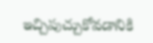ఇచ్చిపుచ్చుకోవడానికి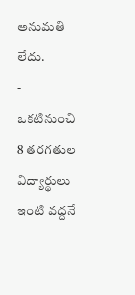అనుమతి లేదు.
- ఒకటినుంచి 8 తరగతుల విద్యార్థులు ఇంటి వద్దనే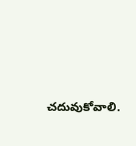చదువుకోవాలి.